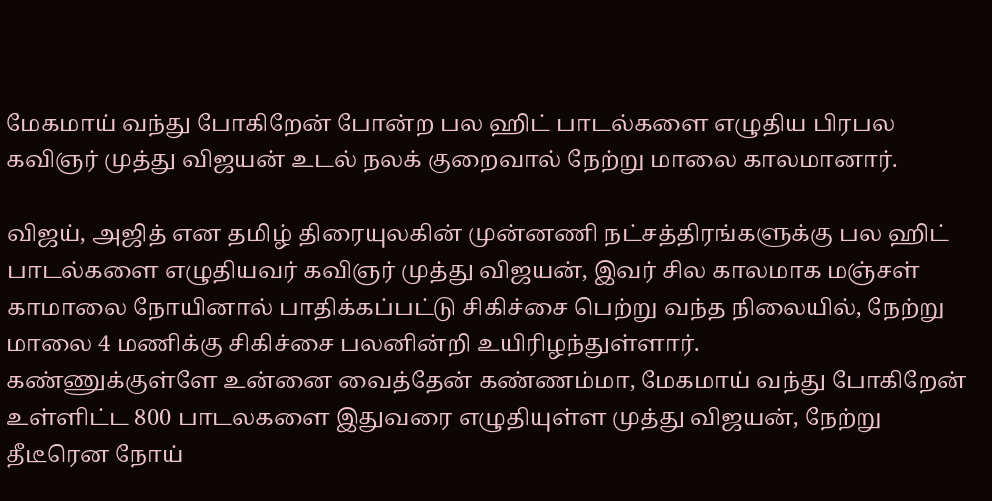மேகமாய் வந்து போகிறேன் போன்ற பல ஹிட் பாடல்களை எழுதிய பிரபல கவிஞர் முத்து விஜயன் உடல் நலக் குறைவால் நேற்று மாலை காலமானார்.

விஜய், அஜித் என தமிழ் திரையுலகின் முன்னணி நட்சத்திரங்களுக்கு பல ஹிட் பாடல்களை எழுதியவர் கவிஞர் முத்து விஜயன், இவர் சில காலமாக மஞ்சள் காமாலை நோயினால் பாதிக்கப்பட்டு சிகிச்சை பெற்று வந்த நிலையில், நேற்று மாலை 4 மணிக்கு சிகிச்சை பலனின்றி உயிரிழந்துள்ளார்.
கண்ணுக்குள்ளே உன்னை வைத்தேன் கண்ணம்மா, மேகமாய் வந்து போகிறேன் உள்ளிட்ட 800 பாடலகளை இதுவரை எழுதியுள்ள முத்து விஜயன், நேற்று தீடீரென நோய்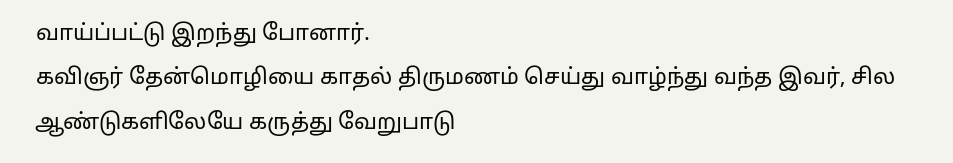வாய்ப்பட்டு இறந்து போனார்.
கவிஞர் தேன்மொழியை காதல் திருமணம் செய்து வாழ்ந்து வந்த இவர், சில ஆண்டுகளிலேயே கருத்து வேறுபாடு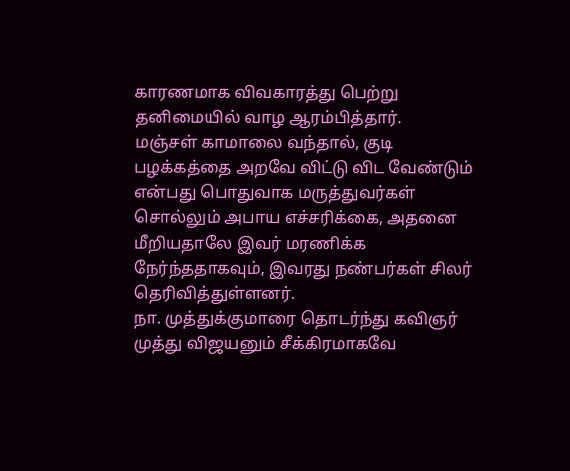காரணமாக விவகாரத்து பெற்று தனிமையில் வாழ ஆரம்பித்தார்.
மஞ்சள் காமாலை வந்தால், குடி பழக்கத்தை அறவே விட்டு விட வேண்டும் என்பது பொதுவாக மருத்துவர்கள் சொல்லும் அபாய எச்சரிக்கை, அதனை மீறியதாலே இவர் மரணிக்க நேர்ந்ததாகவும், இவரது நண்பர்கள் சிலர் தெரிவித்துள்ளனர்.
நா. முத்துக்குமாரை தொடர்ந்து கவிஞர் முத்து விஜயனும் சீக்கிரமாகவே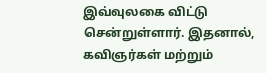இவ்வுலகை விட்டு சென்றுள்ளார். இதனால், கவிஞர்கள் மற்றும்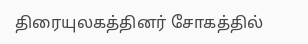திரையுலகத்தினர் சோகத்தில்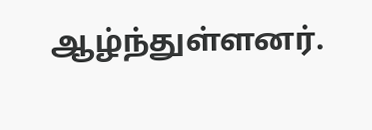ஆழ்ந்துள்ளனர்.